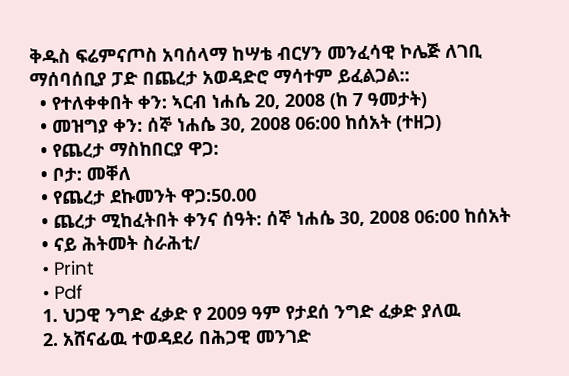ቅዱስ ፍሬምናጦስ አባሰላማ ከሣቴ ብርሃን መንፈሳዊ ኮሌጅ ለገቢ ማሰባሰቢያ ፓድ በጨረታ አወዳድሮ ማሳተም ይፈልጋል::
  • የተለቀቀበት ቀን: ኣርብ ነሐሴ 20, 2008 (ከ 7 ዓመታት)
  • መዝግያ ቀን: ሰኞ ነሐሴ 30, 2008 06:00 ከሰአት (ተዘጋ)
  • የጨረታ ማስከበርያ ዋጋ:
  • ቦታ: መቐለ
  • የጨረታ ደኩመንት ዋጋ:50.00
  • ጨረታ ሚከፈትበት ቀንና ሰዓት: ሰኞ ነሐሴ 30, 2008 06:00 ከሰአት
  • ናይ ሕትመት ስራሕቲ/
  • Print
  • Pdf
  1. ህጋዊ ንግድ ፈቃድ የ 2009 ዓም የታደሰ ንግድ ፈቃድ ያለዉ
  2. አሸናፊዉ ተወዳደሪ በሕጋዊ መንገድ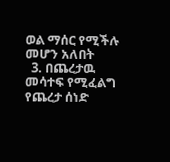ወል ማሰር የሚችሉ መሆን አለበት
  3. በጨረታዉ መሳተፍ የሚፈልግ የጨረታ ሰነድ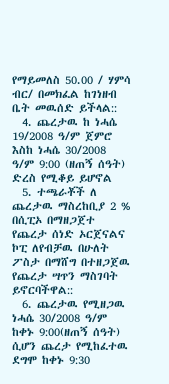የማይመለስ 50.00 / ሃምሳ ብር/ በመክፈል ከገነዘብ ቤት መዉሰድ ይችላል::
  4. ጨረታዉ ከ ነሓሴ 19/2008 ዓ/ም ጀምሮ እስከ ነሓሴ 30/2008 ዓ/ም 9:00 (ዘጠኝ ሰዓት) ድረስ የሚቆይ ይሆኖል
  5. ተጫራቾች ለ ጨረታዉ ማስረከቢያ 2 % በሲፒኦ በማዘጋጀተ የጨረታ ሰነድ ኦርጀናልና ኮፒ ለየብቻዉ በሁለት ፖስታ በማሸግ በተዘጋጀዉ የጨረታ ሣጥን ማስገባት ይኖርባችዋል::
  6. ጨረታዉ የሚዘጋዉ ነሓሴ 30/2008 ዓ/ም ከቀኑ 9:00(ዘጠኝ ሰዓት) ሲሆን ጨረታ የሚከፈተዉ ደግሞ ከቀኑ 9:30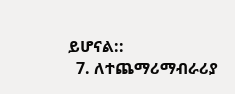ይሆናል::
  7. ለተጨማሪማብራሪያ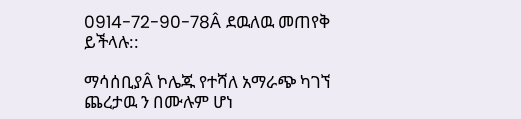0914-72-90-78Â ደዉለዉ መጠየቅ ይችላሉ::

ማሳሰቢያÂ ኮሌጁ የተሻለ አማራጭ ካገኘ ጨረታዉ ን በሙሉም ሆነ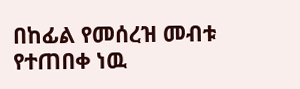በከፊል የመሰረዝ መብቱ የተጠበቀ ነዉ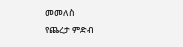መመለስ
የጨረታ ምድብ